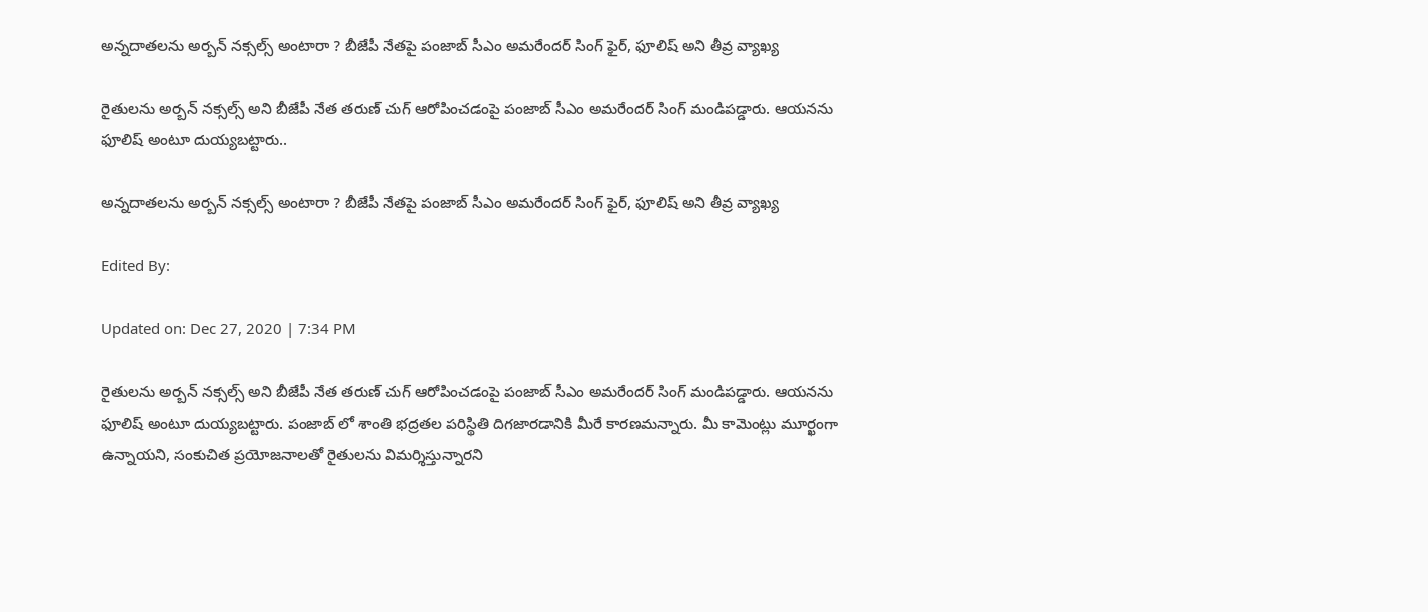అన్నదాతలను అర్బన్ నక్సల్స్ అంటారా ? బీజేపీ నేతపై పంజాబ్ సీఎం అమరేందర్ సింగ్ ఫైర్, ఫూలిష్ అని తీవ్ర వ్యాఖ్య

రైతులను అర్బన్ నక్సల్స్ అని బీజేపీ నేత తరుణ్ చుగ్ ఆరోపించడంపై పంజాబ్ సీఎం అమరేందర్ సింగ్ మండిపడ్డారు. ఆయనను ఫూలిష్ అంటూ దుయ్యబట్టారు..

అన్నదాతలను అర్బన్ నక్సల్స్ అంటారా ? బీజేపీ నేతపై పంజాబ్ సీఎం అమరేందర్ సింగ్ ఫైర్, ఫూలిష్ అని తీవ్ర వ్యాఖ్య

Edited By:

Updated on: Dec 27, 2020 | 7:34 PM

రైతులను అర్బన్ నక్సల్స్ అని బీజేపీ నేత తరుణ్ చుగ్ ఆరోపించడంపై పంజాబ్ సీఎం అమరేందర్ సింగ్ మండిపడ్డారు. ఆయనను ఫూలిష్ అంటూ దుయ్యబట్టారు. పంజాబ్ లో శాంతి భద్రతల పరిస్థితి దిగజారడానికి మీరే కారణమన్నారు. మీ కామెంట్లు మూర్ఖంగా ఉన్నాయని, సంకుచిత ప్రయోజనాలతో రైతులను విమర్శిస్తున్నారని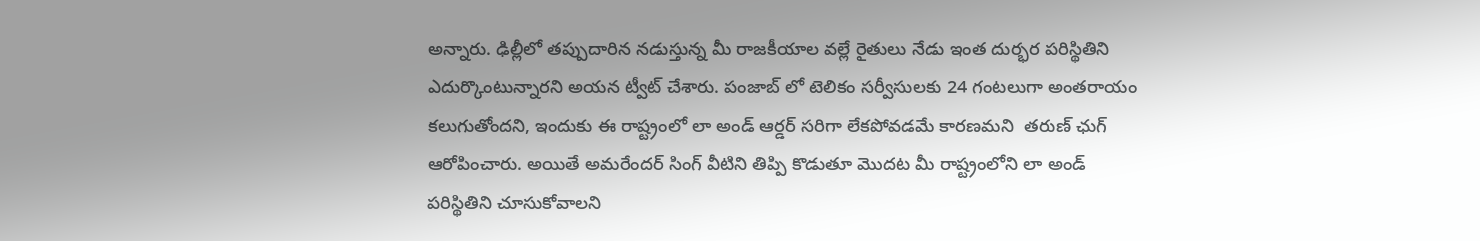అన్నారు. ఢిల్లీలో తప్పుదారిన నడుస్తున్న మీ రాజకీయాల వల్లే రైతులు నేడు ఇంత దుర్భర పరిస్థితిని ఎదుర్కొంటున్నారని అయన ట్వీట్ చేశారు. పంజాబ్ లో టెలికం సర్వీసులకు 24 గంటలుగా అంతరాయం కలుగుతోందని, ఇందుకు ఈ రాష్ట్రంలో లా అండ్ ఆర్డర్ సరిగా లేకపోవడమే కారణమని  తరుణ్ ఛుగ్ ఆరోపించారు. అయితే అమరేందర్ సింగ్ వీటిని తిప్పి కొడుతూ మొదట మీ రాష్ట్రంలోని లా అండ్ పరిస్థితిని చూసుకోవాలని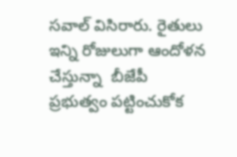సవాల్ విసిరారు. రైతులు ఇన్ని రోజులుగా ఆందోళన చేస్తున్నా  బీజేపీ ప్రభుత్వం పట్టించుకోక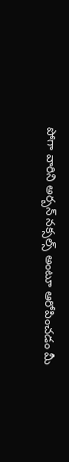పోగా వారిని అర్బన్ నక్సల్స్ అంటూ ఆరోపించడం మీ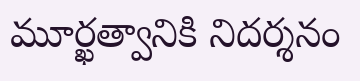మూర్ఖత్వానికి నిదర్శనం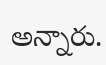అన్నారు.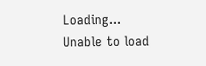Loading...
Unable to load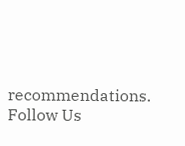recommendations.
Follow Us